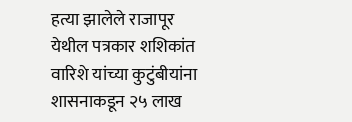हत्या झालेले राजापूर
येथील पत्रकार शशिकांत वारिशे यांच्या कुटुंबीयांना शासनाकडून २५ लाख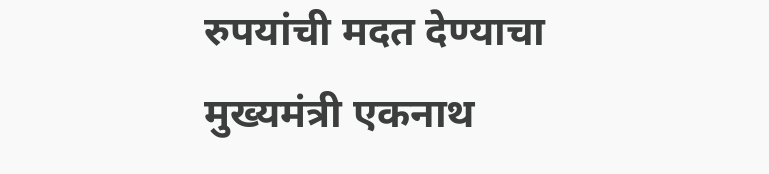रुपयांची मदत देण्याचा मुख्यमंत्री एकनाथ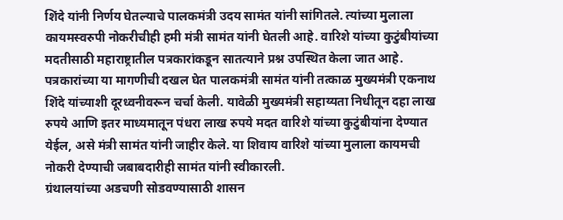शिंदे यांनी निर्णय घेतल्याचे पालकमंत्री उदय सामंत यांनी सांगितले. त्यांच्या मुलाला कायमस्वरुपी नोकरीचीही हमी मंत्री सामंत यांनी घेतली आहे. वारिशे यांच्या कुटुंबीयांच्या मदतीसाठी महाराष्ट्रातील पत्रकारांकडून सातत्याने प्रश्न उपस्थित केला जात आहे. पत्रकारांच्या या मागणीची दखल घेत पालकमंत्री सामंत यांनी तत्काळ मुख्यमंत्री एकनाथ शिंदे यांच्याशी दूरध्वनीवरून चर्चा केली. यावेळी मुख्यमंत्री सहाय्यता निधीतून दहा लाख रुपये आणि इतर माध्यमातून पंधरा लाख रुपये मदत वारिशे यांच्या कुटुंबीयांना देण्यात येईल, असे मंत्री सामंत यांनी जाहीर केले. या शिवाय वारिशे यांच्या मुलाला कायमची नोकरी देण्याची जबाबदारीही सामंत यांनी स्वीकारली.
ग्रंथालयांच्या अडचणी सोडवण्यासाठी शासन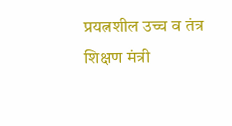प्रयत्नशील उच्च व तंत्र शिक्षण मंत्री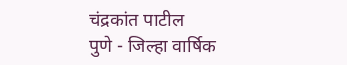चंद्रकांत पाटील
पुणे - जिल्हा वार्षिक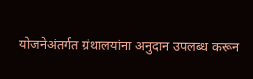योजनेअंतर्गत ग्रंथालयांना अनुदान उपलब्ध करून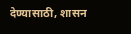देण्यासाठी, शासन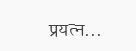प्रयत्न...